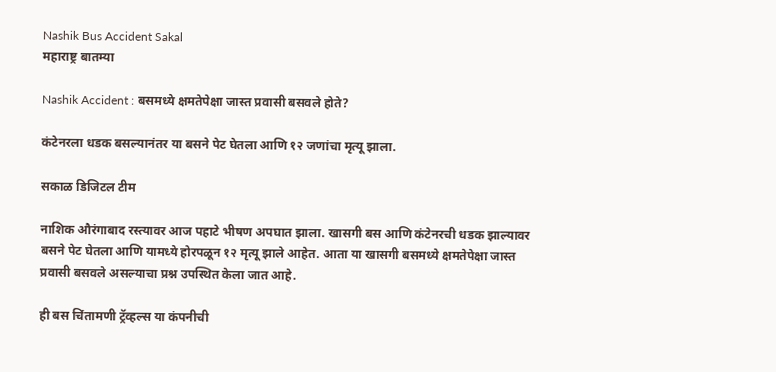Nashik Bus Accident Sakal
महाराष्ट्र बातम्या

Nashik Accident : बसमध्ये क्षमतेपेक्षा जास्त प्रवासी बसवले होते?

कंटेनरला धडक बसल्यानंतर या बसने पेट घेतला आणि १२ जणांचा मृत्यू झाला.

सकाळ डिजिटल टीम

नाशिक औरंगाबाद रस्त्यावर आज पहाटे भीषण अपघात झाला. खासगी बस आणि कंटेनरची धडक झाल्यावर बसने पेट घेतला आणि यामध्ये होरपळून १२ मृत्यू झाले आहेत. आता या खासगी बसमध्ये क्षमतेपेक्षा जास्त प्रवासी बसवले असल्याचा प्रश्न उपस्थित केला जात आहे.

ही बस चिंतामणी ट्रॅव्हल्स या कंपनीची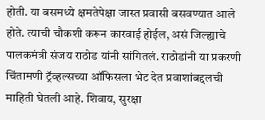होती. या बसमध्ये क्षमतेपेक्षा जास्त प्रवासी बसवण्यात आले होते. त्याची चौकशी करून कारवाई होईल, असं जिल्ह्याचे पालकमंत्री संजय राठोड यांनी सांगितलं. राठोडांनी या प्रकरणी चिंतामणी ट्रॅव्हल्सच्या ऑफिसला भेट देत प्रवाशांबद्दलची माहिती घेतली आहे. शिवाय, सुरक्षा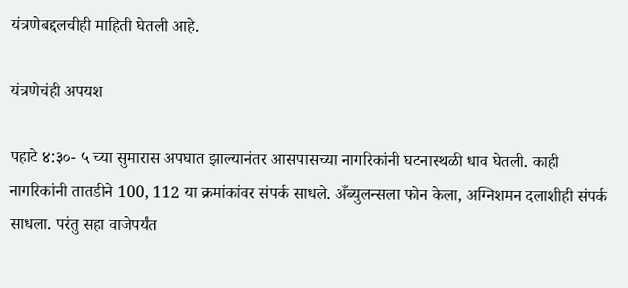यंत्रणेबद्दलचीही माहिती घेतली आहे.

यंत्रणेचंही अपयश

पहाटे ४:३०- ५ च्या सुमारास अपघात झाल्यानंतर आसपासच्या नागरिकांनी घटनास्थळी धाव घेतली. काही नागरिकांनी तातडीने 100, 112 या क्रमांकांवर संपर्क साधले. अँब्युलन्सला फोन केला, अग्निशमन दलाशीही संपर्क साधला. परंतु सहा वाजेपर्यंत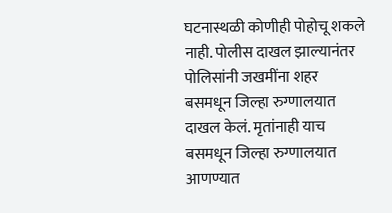घटनास्थळी कोणीही पोहोचू शकले नाही. पोलीस दाखल झाल्यानंतर पोलिसांनी जखमींना शहर बसमधून जिल्हा रुग्णालयात दाखल केलं. मृतांनाही याच बसमधून जिल्हा रुग्णालयात आणण्यात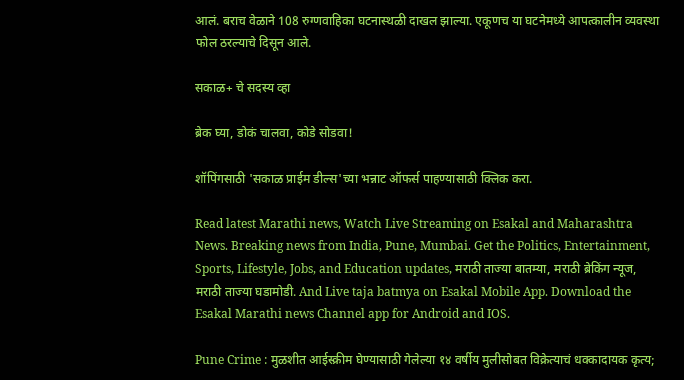आलं. बराच वेळाने 108 रुग्णवाहिका घटनास्थळी दाखल झाल्या. एकूणच या घटनेमध्ये आपत्कालीन व्यवस्था फोल ठरल्याचे दिसून आले.

सकाळ+ चे सदस्य व्हा

ब्रेक घ्या, डोकं चालवा, कोडे सोडवा!

शॉपिंगसाठी 'सकाळ प्राईम डील्स'च्या भन्नाट ऑफर्स पाहण्यासाठी क्लिक करा.

Read latest Marathi news, Watch Live Streaming on Esakal and Maharashtra News. Breaking news from India, Pune, Mumbai. Get the Politics, Entertainment, Sports, Lifestyle, Jobs, and Education updates, मराठी ताज्या बातम्या, मराठी ब्रेकिंग न्यूज, मराठी ताज्या घडामोडी. And Live taja batmya on Esakal Mobile App. Download the Esakal Marathi news Channel app for Android and IOS.

Pune Crime : मुळशीत आईस्क्रीम घेण्यासाठी गेलेल्या १४ वर्षीय मुलीसोबत विक्रेत्याचं धक्कादायक कृत्य;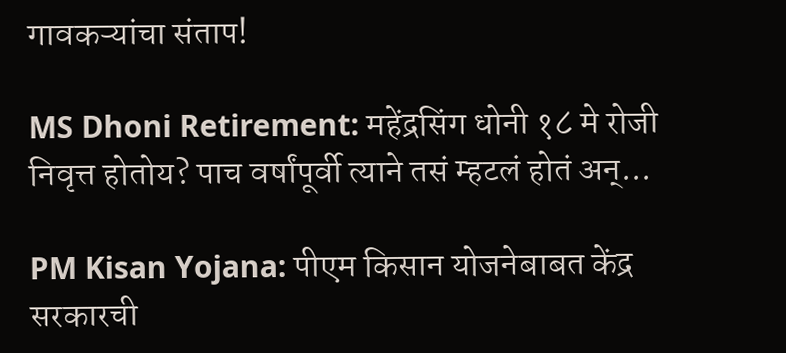गावकऱ्यांचा संताप!

MS Dhoni Retirement: महेंद्रसिंग धोनी १८ मे रोजी निवृत्त होतोय? पाच वर्षांपूर्वी त्याने तसं म्हटलं होतं अन्...

PM Kisan Yojana: पीएम किसान योजनेबाबत केंद्र सरकारची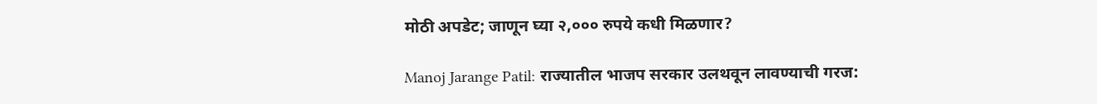मोठी अपडेट; जाणून घ्या २,००० रुपये कधी मिळणार?

Manoj Jarange Patil: राज्यातील भाजप सरकार उलथवून लावण्याची गरज: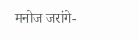मनोज जरांगे-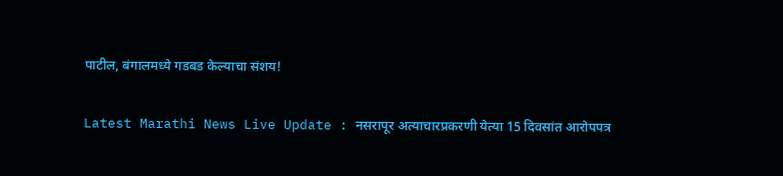पाटील, बंगालमध्ये गडबड केल्याचा संशय!

Latest Marathi News Live Update : नसरापूर अत्याचारप्रकरणी येत्या 15 दिवसांत आरोपपत्र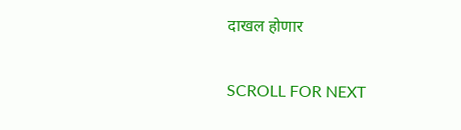दाखल होणार

SCROLL FOR NEXT